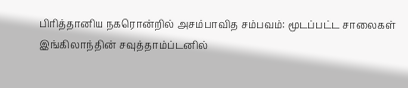பிரித்தானிய நகரொன்றில் அசம்பாவித சம்பவம்: மூடப்பட்ட சாலைகள்
இங்கிலாந்தின் சவுத்தாம்ப்டனில்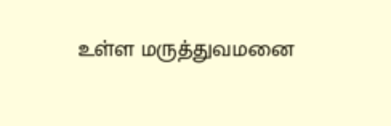உள்ள மருத்துவமனை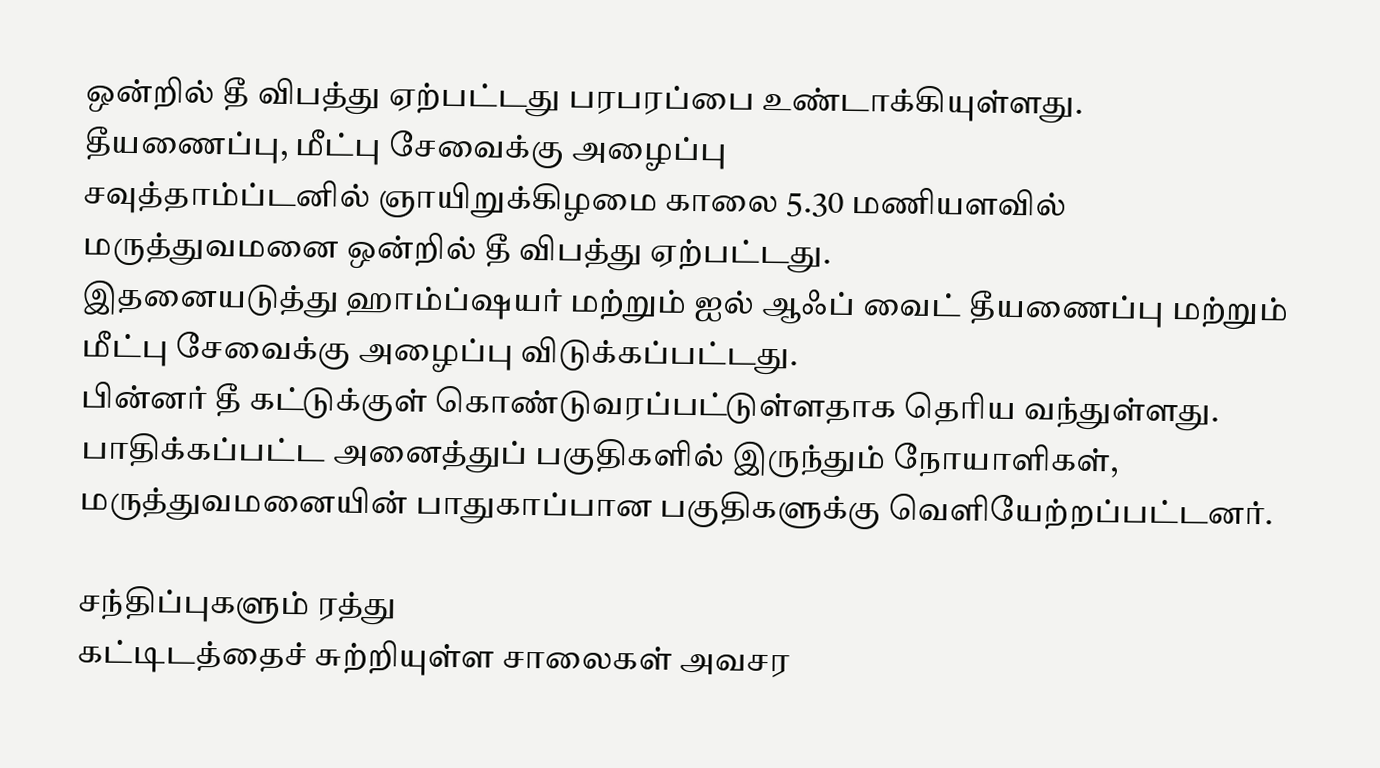ஒன்றில் தீ விபத்து ஏற்பட்டது பரபரப்பை உண்டாக்கியுள்ளது.
தீயணைப்பு, மீட்பு சேவைக்கு அழைப்பு
சவுத்தாம்ப்டனில் ஞாயிறுக்கிழமை காலை 5.30 மணியளவில் மருத்துவமனை ஒன்றில் தீ விபத்து ஏற்பட்டது.
இதனையடுத்து ஹாம்ப்ஷயர் மற்றும் ஐல் ஆஃப் வைட் தீயணைப்பு மற்றும் மீட்பு சேவைக்கு அழைப்பு விடுக்கப்பட்டது.
பின்னர் தீ கட்டுக்குள் கொண்டுவரப்பட்டுள்ளதாக தெரிய வந்துள்ளது. பாதிக்கப்பட்ட அனைத்துப் பகுதிகளில் இருந்தும் நோயாளிகள், மருத்துவமனையின் பாதுகாப்பான பகுதிகளுக்கு வெளியேற்றப்பட்டனர்.

சந்திப்புகளும் ரத்து
கட்டிடத்தைச் சுற்றியுள்ள சாலைகள் அவசர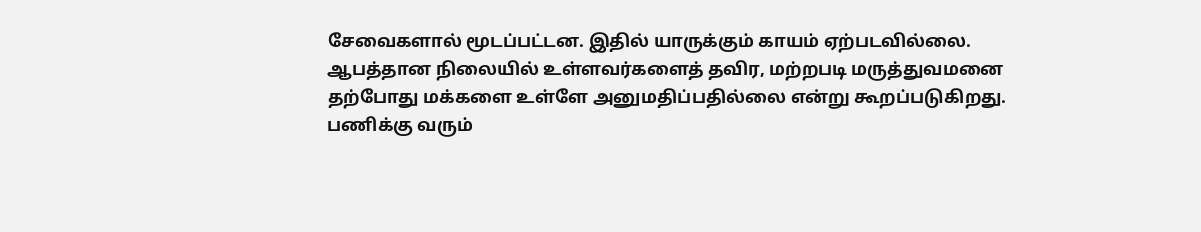சேவைகளால் மூடப்பட்டன. இதில் யாருக்கும் காயம் ஏற்படவில்லை.
ஆபத்தான நிலையில் உள்ளவர்களைத் தவிர, மற்றபடி மருத்துவமனை தற்போது மக்களை உள்ளே அனுமதிப்பதில்லை என்று கூறப்படுகிறது.
பணிக்கு வரும்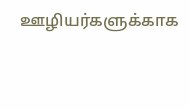ஊழியர்களுக்காக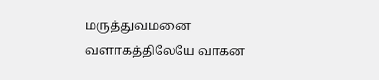மருத்துவமனை வளாகத்திலேயே வாகன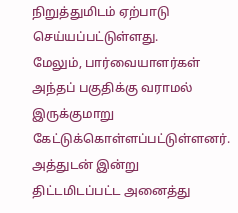நிறுத்துமிடம் ஏற்பாடு செய்யப்பட்டுள்ளது.
மேலும், பார்வையாளர்கள் அந்தப் பகுதிக்கு வராமல் இருக்குமாறு கேட்டுக்கொள்ளப்பட்டுள்ளனர். அத்துடன் இன்று திட்டமிடப்பட்ட அனைத்து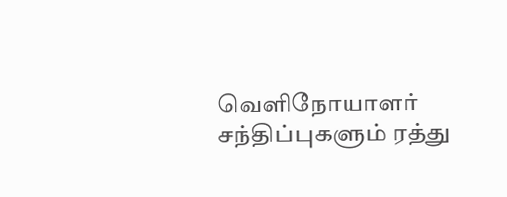வெளிநோயாளர் சந்திப்புகளும் ரத்து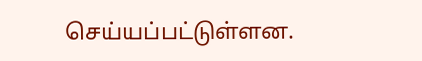செய்யப்பட்டுள்ளன.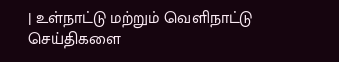| உள்நாட்டு மற்றும் வெளிநாட்டு செய்திகளை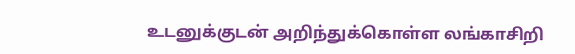உடனுக்குடன் அறிந்துக்கொள்ள லங்காசிறி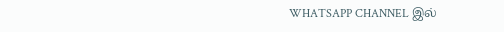WHATSAPP CHANNEL இல்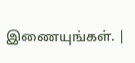இணையுங்கள். |